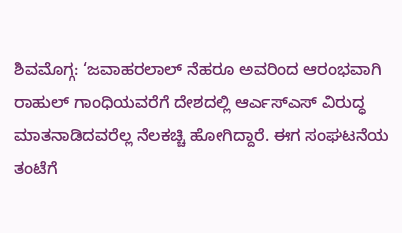ಶಿವಮೊಗ್ಗ: ‘ಜವಾಹರಲಾಲ್ ನೆಹರೂ ಅವರಿಂದ ಆರಂಭವಾಗಿ ರಾಹುಲ್ ಗಾಂಧಿಯವರೆಗೆ ದೇಶದಲ್ಲಿ ಆರ್ಎಸ್ಎಸ್ ವಿರುದ್ಧ ಮಾತನಾಡಿದವರೆಲ್ಲ ನೆಲಕಚ್ಚಿ ಹೋಗಿದ್ದಾರೆ. ಈಗ ಸಂಘಟನೆಯ ತಂಟೆಗೆ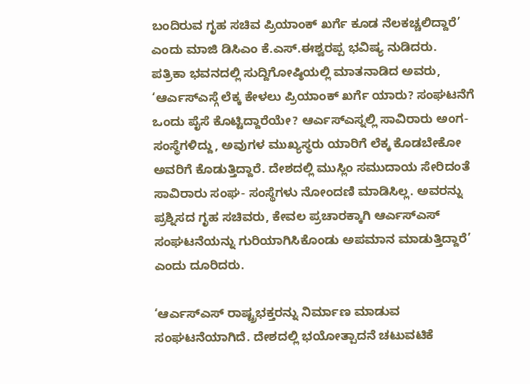ಬಂದಿರುವ ಗೃಹ ಸಚಿವ ಪ್ರಿಯಾಂಕ್ ಖರ್ಗೆ ಕೂಡ ನೆಲಕಚ್ಚಲಿದ್ದಾರೆ’ ಎಂದು ಮಾಜಿ ಡಿಸಿಎಂ ಕೆ.ಎಸ್.ಈಶ್ವರಪ್ಪ ಭವಿಷ್ಯ ನುಡಿದರು.
ಪತ್ರಿಕಾ ಭವನದಲ್ಲಿ ಸುದ್ದಿಗೋಷ್ಠಿಯಲ್ಲಿ ಮಾತನಾಡಿದ ಅವರು, ‘ಆರ್ಎಸ್ಎಸ್ಗೆ ಲೆಕ್ಕ ಕೇಳಲು ಪ್ರಿಯಾಂಕ್ ಖರ್ಗೆ ಯಾರು? ಸಂಘಟನೆಗೆ ಒಂದು ಪೈಸೆ ಕೊಟ್ಟಿದ್ದಾರೆಯೇ? ಆರ್ಎಸ್ಎಸ್ನಲ್ಲಿ ಸಾವಿರಾರು ಅಂಗ-ಸಂಸ್ಥೆಗಳಿದ್ದು, ಅವುಗಳ ಮುಖ್ಯಸ್ಥರು ಯಾರಿಗೆ ಲೆಕ್ಕ ಕೊಡಬೇಕೋ ಅವರಿಗೆ ಕೊಡುತ್ತಿದ್ದಾರೆ. ದೇಶದಲ್ಲಿ ಮುಸ್ಲಿಂ ಸಮುದಾಯ ಸೇರಿದಂತೆ ಸಾವಿರಾರು ಸಂಘ- ಸಂಸ್ಥೆಗಳು ನೋಂದಣಿ ಮಾಡಿಸಿಲ್ಲ. ಅವರನ್ನು ಪ್ರಶ್ನಿಸದ ಗೃಹ ಸಚಿವರು, ಕೇವಲ ಪ್ರಚಾರಕ್ಕಾಗಿ ಆರ್ಎಸ್ಎಸ್ ಸಂಘಟನೆಯನ್ನು ಗುರಿಯಾಗಿಸಿಕೊಂಡು ಅಪಮಾನ ಮಾಡುತ್ತಿದ್ದಾರೆ’ ಎಂದು ದೂರಿದರು.

‘ಆರ್ಎಸ್ಎಸ್ ರಾಷ್ಟ್ರಭಕ್ತರನ್ನು ನಿರ್ಮಾಣ ಮಾಡುವ ಸಂಘಟನೆಯಾಗಿದೆ. ದೇಶದಲ್ಲಿ ಭಯೋತ್ಪಾದನೆ ಚಟುವಟಿಕೆ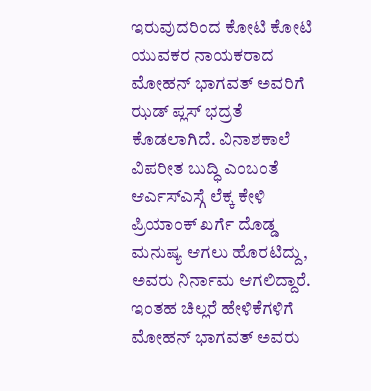ಇರುವುದರಿಂದ ಕೋಟಿ ಕೋಟಿ ಯುವಕರ ನಾಯಕರಾದ ಮೋಹನ್ ಭಾಗವತ್ ಅವರಿಗೆ ಝಡ್ ಪ್ಲಸ್ ಭದ್ರತೆ ಕೊಡಲಾಗಿದೆ. ವಿನಾಶಕಾಲೆ ವಿಪರೀತ ಬುದ್ಧಿ ಎಂಬಂತೆ ಆರ್ಎಸ್ಎಸ್ಗೆ ಲೆಕ್ಕ ಕೇಳಿ ಪ್ರಿಯಾಂಕ್ ಖರ್ಗೆ ದೊಡ್ಡ ಮನುಷ್ಯ ಆಗಲು ಹೊರಟಿದ್ದು, ಅವರು ನಿರ್ನಾಮ ಆಗಲಿದ್ದಾರೆ. ಇಂತಹ ಚಿಲ್ಲರೆ ಹೇಳಿಕೆಗಳಿಗೆ ಮೋಹನ್ ಭಾಗವತ್ ಅವರು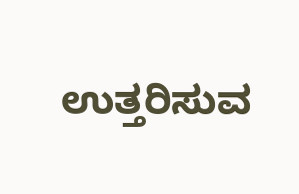ಉತ್ತರಿಸುವ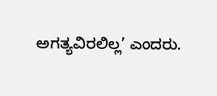ಅಗತ್ಯವಿರಲಿಲ್ಲ’ ಎಂದರು.